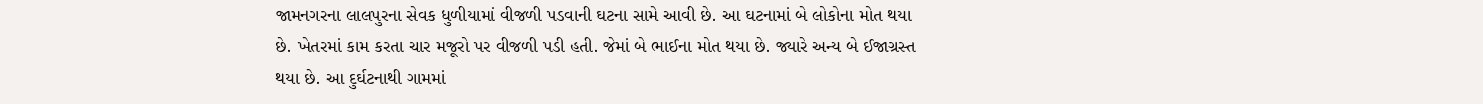જામનગરના લાલપુરના સેવક ધુળીયામાં વીજળી પડવાની ઘટના સામે આવી છે. આ ઘટનામાં બે લોકોના મોત થયા છે. ખેતરમાં કામ કરતા ચાર મજૂરો પર વીજળી પડી હતી. જેમાં બે ભાઈના મોત થયા છે. જ્યારે અન્ય બે ઈજાગ્રસ્ત થયા છે. આ દુર્ઘટનાથી ગામમાં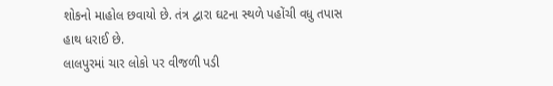શોકનો માહોલ છવાયો છે. તંત્ર દ્વારા ઘટના સ્થળે પહોંચી વધુ તપાસ હાથ ધરાઈ છે.
લાલપુરમાં ચાર લોકો પર વીજળી પડી